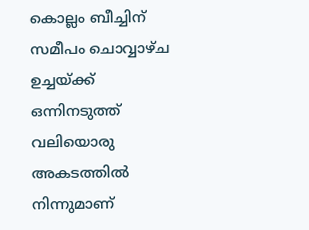കൊല്ലം ബീച്ചിന് സമീപം ചൊവ്വാഴ്ച ഉച്ചയ്ക്ക് ഒന്നിനടുത്ത് വലിയൊരു അകടത്തിൽ നിന്നുമാണ്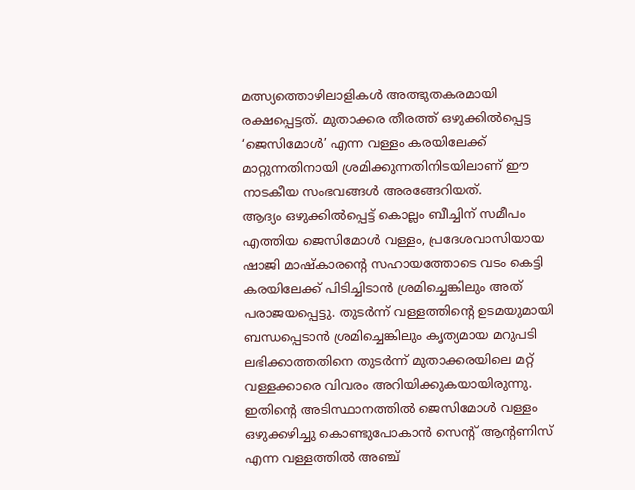മത്സ്യത്തൊഴിലാളികൾ അത്ഭുതകരമായി രക്ഷപ്പെട്ടത്. മുതാക്കര തീരത്ത് ഒഴുക്കിൽപ്പെട്ട ‘ജെസിമോൾ’ എന്ന വള്ളം കരയിലേക്ക് മാറ്റുന്നതിനായി ശ്രമിക്കുന്നതിനിടയിലാണ് ഈ നാടകീയ സംഭവങ്ങൾ അരങ്ങേറിയത്.
ആദ്യം ഒഴുക്കിൽപ്പെട്ട് കൊല്ലം ബീച്ചിന് സമീപം എത്തിയ ജെസിമോൾ വള്ളം, പ്രദേശവാസിയായ ഷാജി മാഷ്കാരന്റെ സഹായത്തോടെ വടം കെട്ടി കരയിലേക്ക് പിടിച്ചിടാൻ ശ്രമിച്ചെങ്കിലും അത് പരാജയപ്പെട്ടു. തുടർന്ന് വള്ളത്തിന്റെ ഉടമയുമായി ബന്ധപ്പെടാൻ ശ്രമിച്ചെങ്കിലും കൃത്യമായ മറുപടി ലഭിക്കാത്തതിനെ തുടർന്ന് മുതാക്കരയിലെ മറ്റ് വള്ളക്കാരെ വിവരം അറിയിക്കുകയായിരുന്നു.
ഇതിന്റെ അടിസ്ഥാനത്തിൽ ജെസിമോൾ വള്ളം ഒഴുക്കഴിച്ചു കൊണ്ടുപോകാൻ സെന്റ് ആന്റണിസ് എന്ന വള്ളത്തിൽ അഞ്ച്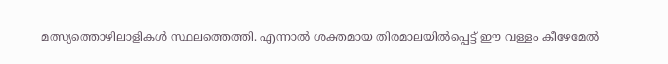മത്സ്യത്തൊഴിലാളികൾ സ്ഥലത്തെത്തി. എന്നാൽ ശക്തമായ തിരമാലയിൽപ്പെട്ട് ഈ വള്ളം കീഴേമേൽ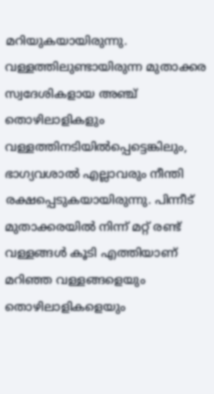മറിയുകയായിരുന്നു. വള്ളത്തിലുണ്ടായിരുന്ന മുതാക്കര സ്വദേശികളായ അഞ്ച് തൊഴിലാളികളും വള്ളത്തിനടിയിൽപ്പെട്ടെങ്കിലും, ഭാഗ്യവശാൽ എല്ലാവരും നീന്തി രക്ഷപ്പെടുകയായിരുന്നു. പിന്നീട് മുതാക്കരയിൽ നിന്ന് മറ്റ് രണ്ട് വള്ളങ്ങൾ കൂടി എത്തിയാണ് മറിഞ്ഞ വള്ളങ്ങളെയും തൊഴിലാളികളെയും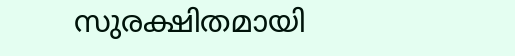സുരക്ഷിതമായി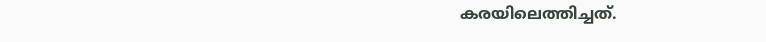കരയിലെത്തിച്ചത്.